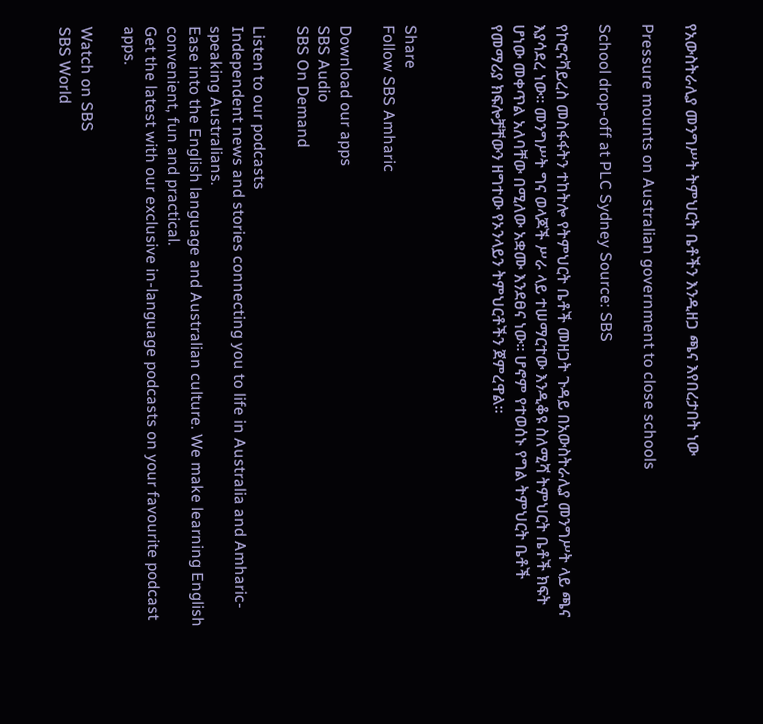የአውስትራሊያ መንግሥት ትምህርት ቤቶችን እንዲዘጋ ጫና እየበረታበት ነው

Pressure mounts on Australian government to close schools

School drop-off at PLC Sydney Source: SBS

የኮሮናቫይረስ መስፋፋትን ተከትሎ የትምህርት ቤቶች መዘጋት ጉዳይ በአውስትራሊያ መንግሥት ላይ ጫና እያሳደረ ነው። መንግሥት ግና ወላጆች ሥራ ላይ ተሠማርተው እንዲቆዩ ስለሚሻ ትምህርት ቤቶች ክፍት ሆነው መቀጥል አለባቸው በሚለው አቋሙ እንደፀና ነው። ሆኖም የተወሰኑ የግል ትምህርት ቤቶች የመማሪያ ክፍሎቻቸውን ዘግተው የኦንላይን ትምህርቶችን ጀምረዋል።



Share
Follow SBS Amharic

Download our apps
SBS Audio
SBS On Demand

Listen to our podcasts
Independent news and stories connecting you to life in Australia and Amharic-speaking Australians.
Ease into the English language and Australian culture. We make learning English convenient, fun and practical.
Get the latest with our exclusive in-language podcasts on your favourite podcast apps.

Watch on SBS
SBS World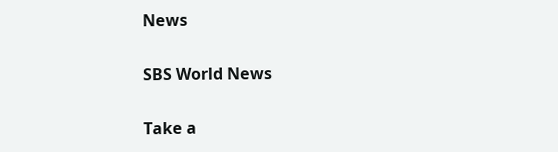News

SBS World News

Take a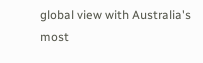global view with Australia's most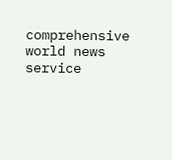comprehensive world news service